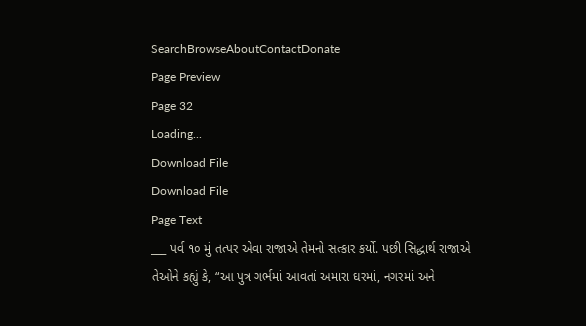SearchBrowseAboutContactDonate
Page Preview
Page 32
Loading...
Download File
Download File
Page Text
___ પર્વ ૧૦ મું તત્પર એવા રાજાએ તેમનો સત્કાર કર્યો. પછી સિદ્ધાર્થ રાજાએ તેઓને કહ્યું કે, “આ પુત્ર ગર્ભમાં આવતાં અમારા ઘરમાં, નગરમાં અને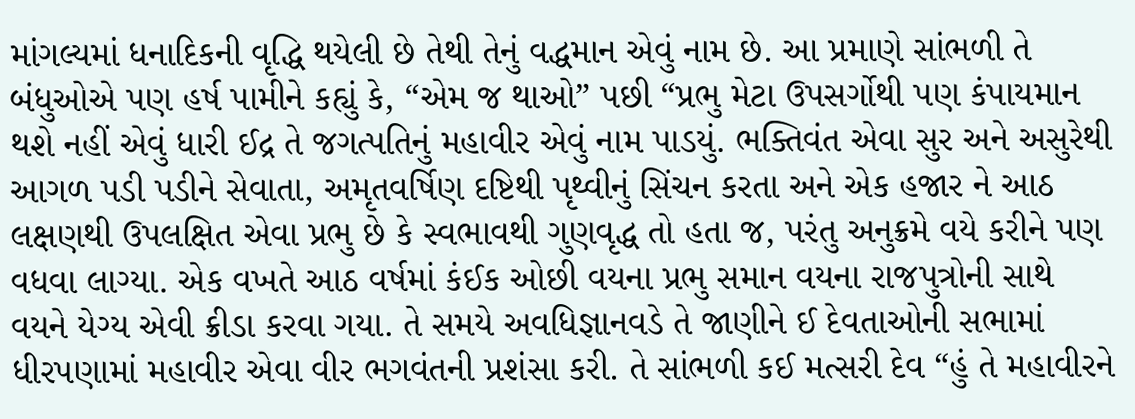માંગલ્યમાં ધનાદિકની વૃદ્ધિ થયેલી છે તેથી તેનું વદ્ધમાન એવું નામ છે. આ પ્રમાણે સાંભળી તે બંધુઓએ પણ હર્ષ પામીને કહ્યું કે, “એમ જ થાઓ” પછી “પ્રભુ મેટા ઉપસર્ગોથી પણ કંપાયમાન થશે નહીં એવું ધારી ઈદ્ર તે જગત્પતિનું મહાવીર એવું નામ પાડયું. ભક્તિવંત એવા સુર અને અસુરેથી આગળ પડી પડીને સેવાતા, અમૃતવર્ષિણ દષ્ટિથી પૃથ્વીનું સિંચન કરતા અને એક હજાર ને આઠ લક્ષણથી ઉપલક્ષિત એવા પ્રભુ છે કે સ્વભાવથી ગુણવૃદ્ધ તો હતા જ, પરંતુ અનુક્રમે વયે કરીને પણ વધવા લાગ્યા. એક વખતે આઠ વર્ષમાં કંઈક ઓછી વયના પ્રભુ સમાન વયના રાજપુત્રોની સાથે વયને યેગ્ય એવી ક્રીડા કરવા ગયા. તે સમયે અવધિજ્ઞાનવડે તે જાણીને ઈ દેવતાઓની સભામાં ધીરપણામાં મહાવીર એવા વીર ભગવંતની પ્રશંસા કરી. તે સાંભળી કઈ મત્સરી દેવ “હું તે મહાવીરને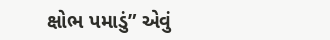ક્ષોભ પમાડું” એવું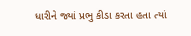ધારીને જ્યાં પ્રભુ કીડા કરતા હતા ત્યાં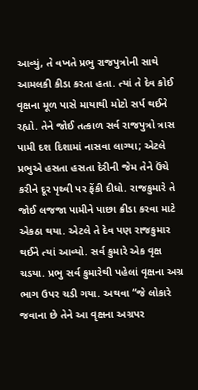આવ્યું, તે વખતે પ્રભુ રાજપુત્રોની સાથે આમલકી કીડા કરતા હતા. ત્યાં તે દેવ કોઈ વૃક્ષના મૂળ પાસે માયાથી મોટો સર્પ થઈને રહ્યો. તેને જોઈ તત્કાળ સર્વ રાજપુત્રો ત્રાસ પામી દશ દિશામાં નાસવા લાગ્યા; એટલે પ્રભુએ હસતા હસતા દેરીની જેમ તેને ઉંચે કરીને દૂર પૃથ્વી પર ફેંકી દીધો. રાજકુમારે તે જોઈ લજજા પામીને પાછા ક્રીડા કરવા માટે એકઠા થયા. એટલે તે દેવ પણ રાજકુમાર થઈને ત્યાં આવ્યો. સર્વ કુમારે એક વૃક્ષ ચડયા. પ્રભુ સર્વ કુમારેથી પહેલાં વૃક્ષના અગ્ર ભાગ ઉપર ચડી ગયા. અથવા “જે લોકારે જવાના છે તેને આ વૃક્ષના અગ્રપર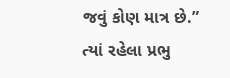જવું કોણ માત્ર છે.” ત્યાં રહેલા પ્રભુ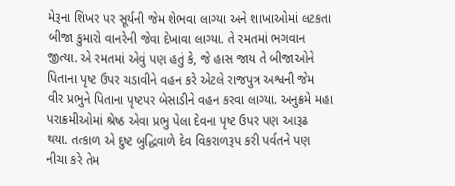મેરૂના શિખર પર સૂર્યની જેમ શેભવા લાગ્યા અને શાખાઓમાં લટકતા બીજા કુમારો વાનરેની જેવા દેખાવા લાગ્યા. તે રમતમાં ભગવાન જીત્યા. એ રમતમાં એવું પણ હતું કે, જે હાસ જાય તે બીજાઓને પિતાના પૃષ્ટ ઉપર ચડાવીને વહન કરે એટલે રાજપુત્ર અશ્વની જેમ વીર પ્રભુને પિતાના પૃષ્ટપર બેસાડીને વહન કરવા લાગ્યા. અનુક્રમે મહા પરાક્રમીઓમાં શ્રેષ્ઠ એવા પ્રભુ પેલા દેવના પૃષ્ટ ઉપર પણ આરૂઢ થયા. તત્કાળ એ દુષ્ટ બુદ્ધિવાળે દેવ વિકરાળરૂપ કરી પર્વતને પણ નીચા કરે તેમ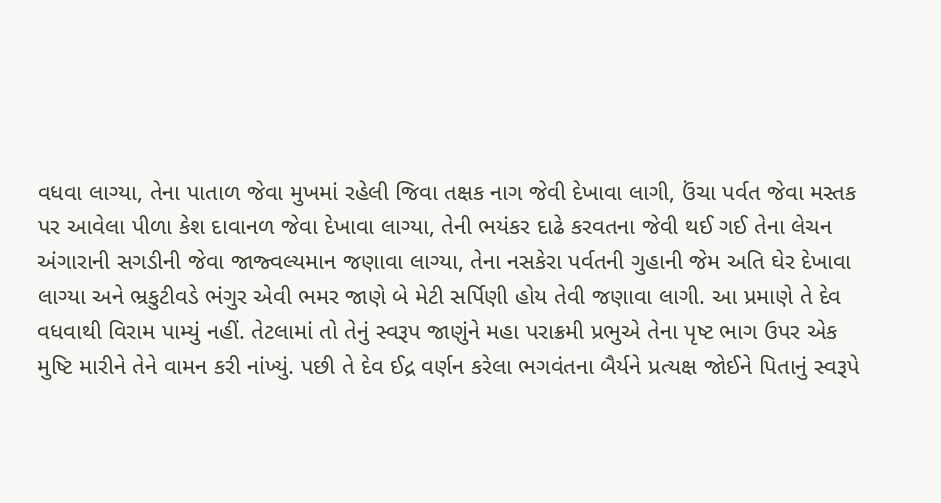વધવા લાગ્યા, તેના પાતાળ જેવા મુખમાં રહેલી જિવા તક્ષક નાગ જેવી દેખાવા લાગી, ઉંચા પર્વત જેવા મસ્તક પર આવેલા પીળા કેશ દાવાનળ જેવા દેખાવા લાગ્યા, તેની ભયંકર દાઢે કરવતના જેવી થઈ ગઈ તેના લેચન અંગારાની સગડીની જેવા જાજ્વલ્યમાન જણાવા લાગ્યા, તેના નસકેરા પર્વતની ગુહાની જેમ અતિ ઘેર દેખાવા લાગ્યા અને ભ્રકુટીવડે ભંગુર એવી ભમર જાણે બે મેટી સર્પિણી હોય તેવી જણાવા લાગી. આ પ્રમાણે તે દેવ વધવાથી વિરામ પામ્યું નહીં. તેટલામાં તો તેનું સ્વરૂપ જાણુંને મહા પરાક્રમી પ્રભુએ તેના પૃષ્ટ ભાગ ઉપર એક મુષ્ટિ મારીને તેને વામન કરી નાંખ્યું. પછી તે દેવ ઈદ્ર વર્ણન કરેલા ભગવંતના બૈર્યને પ્રત્યક્ષ જોઈને પિતાનું સ્વરૂપે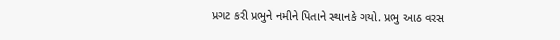પ્રગટ કરી પ્રભુને નમીને પિતાને સ્થાનકે ગયો. પ્રભુ આઠ વરસ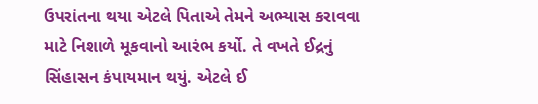ઉપરાંતના થયા એટલે પિતાએ તેમને અભ્યાસ કરાવવા માટે નિશાળે મૂકવાનો આરંભ કર્યો. તે વખતે ઈદ્રનું સિંહાસન કંપાયમાન થયું. એટલે ઈ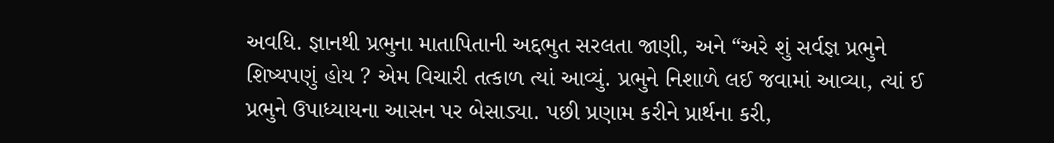અવધિ. જ્ઞાનથી પ્રભુના માતાપિતાની અદ્દભુત સરલતા જાણી, અને “અરે શું સર્વજ્ઞ પ્રભુને શિષ્યપણું હોય ? એમ વિચારી તત્કાળ ત્યાં આવ્યું. પ્રભુને નિશાળે લઈ જવામાં આવ્યા, ત્યાં ઈ પ્રભુને ઉપાધ્યાયના આસન પર બેસાડ્યા. પછી પ્રણામ કરીને પ્રાર્થના કરી,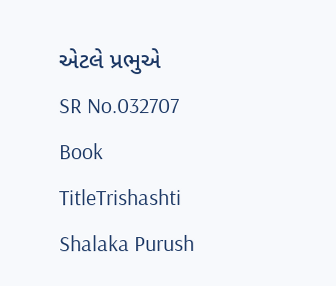એટલે પ્રભુએ
SR No.032707
Book TitleTrishashti Shalaka Purush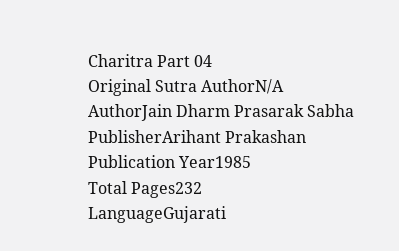Charitra Part 04
Original Sutra AuthorN/A
AuthorJain Dharm Prasarak Sabha
PublisherArihant Prakashan
Publication Year1985
Total Pages232
LanguageGujarati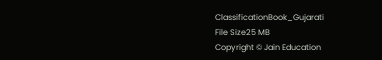ClassificationBook_Gujarati
File Size25 MB
Copyright © Jain Education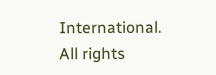International. All rights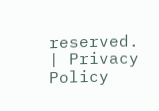reserved. | Privacy Policy